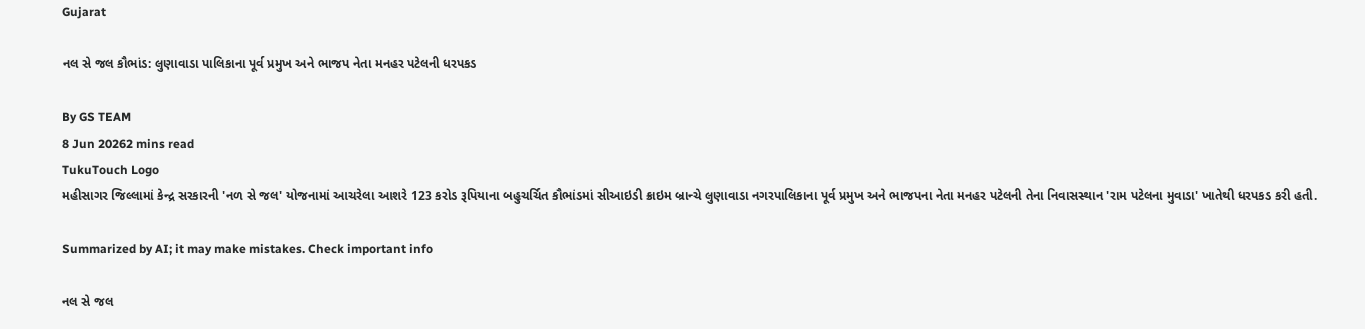Gujarat

નલ સે જલ કૌભાંડ: લુણાવાડા પાલિકાના પૂર્વ પ્રમુખ અને ભાજપ નેતા મનહર પટેલની ધરપકડ

By GS TEAM
8 Jun 20262 mins read
TukuTouch Logo
મહીસાગર જિલ્લામાં કેન્દ્ર સરકારની 'નળ સે જલ' યોજનામાં આચરેલા આશરે 123 કરોડ રૂપિયાના બહુચર્ચિત કૌભાંડમાં સીઆઇડી ક્રાઇમ બ્રાન્ચે લુણાવાડા નગરપાલિકાના પૂર્વ પ્રમુખ અને ભાજપના નેતા મનહર પટેલની તેના નિવાસસ્થાન 'રામ પટેલના મુવાડા' ખાતેથી ધરપકડ કરી હતી.

Summarized by AI; it may make mistakes. Check important info

નલ સે જલ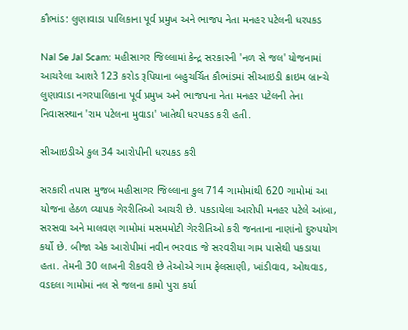કૌભાંડ: લુણાવાડા પાલિકાના પૂર્વ પ્રમુખ અને ભાજપ નેતા મનહર પટેલની ધરપકડ

Nal Se Jal Scam: મહીસાગર જિલ્લામાં કેન્દ્ર સરકારની 'નળ સે જલ' યોજનામાં આચરેલા આશરે 123 કરોડ રૂપિયાના બહુચર્ચિત કૌભાંડમાં સીઆઇડી ક્રાઇમ બ્રાન્ચે લુણાવાડા નગરપાલિકાના પૂર્વ પ્રમુખ અને ભાજપના નેતા મનહર પટેલની તેના નિવાસસ્થાન 'રામ પટેલના મુવાડા' ખાતેથી ધરપકડ કરી હતી.

સીઆઇડીએ કુલ 34 આરોપીની ધરપકડ કરી

સરકારી તપાસ મુજબ મહીસાગર જિલ્લાના કુલ 714 ગામોમાંથી 620 ગામોમાં આ યોજના હેઠળ વ્યાપક ગેરરીતિઓ આચરી છે. પકડાયેલા આરોપી મનહર પટેલે આંબા, સરસવા અને માલવણ ગામોમાં મસમમોટી ગેરરીતિઓ કરી જનતાના નાણાંનો દુરુપયોગ કર્યો છે. બીજા એક આરોપીમાં નવીન ભરવાડ જે સરવરીયા ગામ પાસેથી પકડાયા હતા. તેમની 30 લાખની રીકવરી છે તેઓએ ગામ ફેલસાણી, ખાંડીવાવ, ઓથવાડ, વડદલા ગામોમાં નલ સે જલના કામો પુરા કર્યા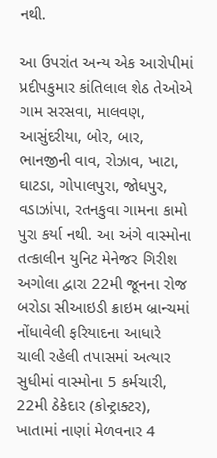નથી.

આ ઉપરાંત અન્ય એક આરોપીમાં પ્રદીપકુમાર કાંતિલાલ શેઠ તેઓએ ગામ સરસવા, માલવણ, આસુંદરીયા, બોર, બાર, ભાનજીની વાવ, રોઝાવ, ખાટા, ઘાટડા, ગોપાલપુરા, જોધપુર, વડાઝાંપા, રતનકુવા ગામના કામો પુરા કર્યા નથી. આ અંગે વાસ્મોના તત્કાલીન યુનિટ મેનેજર ગિરીશ અગોલા દ્વારા 22મી જૂનના રોજ બરોડા સીઆઇડી ક્રાઇમ બ્રાન્ચમાં નોંધાવેલી ફરિયાદના આધારે ચાલી રહેલી તપાસમાં અત્યાર સુધીમાં વાસ્મોના 5 કર્મચારી, 22મી ઠેકેદાર (કોન્ટ્રાક્ટર), ખાતામાં નાણાં મેળવનાર 4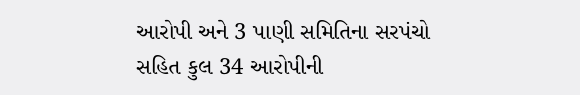આરોપી અને 3 પાણી સમિતિના સરપંચો સહિત કુલ 34 આરોપીની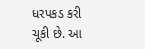ધરપકડ કરી ચૂકી છે. આ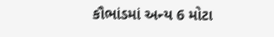કૌભાંડમાં અન્ય 6 મોટા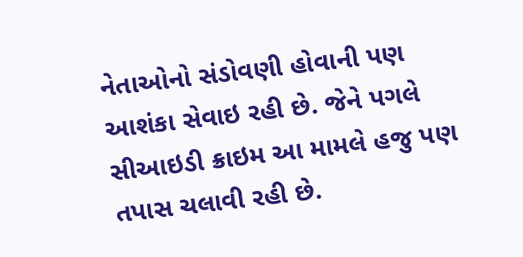નેતાઓનો સંડોવણી હોવાની પણ આશંકા સેવાઇ રહી છે. જેને પગલે સીઆઇડી ક્રાઇમ આ મામલે હજુ પણ તપાસ ચલાવી રહી છે.